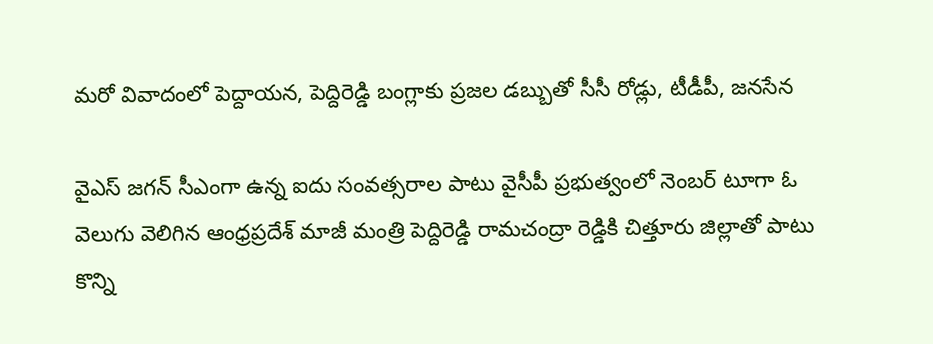మరో వివాదంలో పెద్దాయన, పెద్దిరెడ్డి బంగ్లాకు ప్రజల డబ్బుతో సీసీ రోడ్లు, టీడీపీ, జనసేన

వైఎస్ జగన్ సీఎంగా ఉన్న ఐదు సంవత్సరాల పాటు వైసీపీ ప్రభుత్వంలో నెంబర్ టూగా ఓ వెలుగు వెలిగిన ఆంధ్రప్రదేశ్ మాజీ మంత్రి పెద్దిరెడ్డి రామచంద్రా రెడ్డికి చిత్తూరు జిల్లాతో పాటు కొన్ని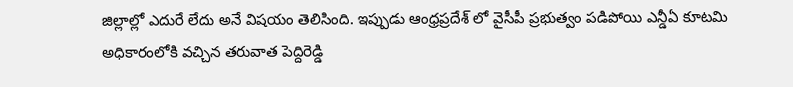జిల్లాల్లో ఎదురే లేదు అనే విషయం తెలిసింది. ఇప్పుడు ఆంధ్రప్రదేశ్ లో వైసీపీ ప్రభుత్వం పడిపోయి ఎన్డీఏ కూటమి అధికారంలోకి వచ్చిన తరువాత పెద్దిరెడ్డి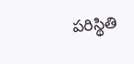పరిస్థితి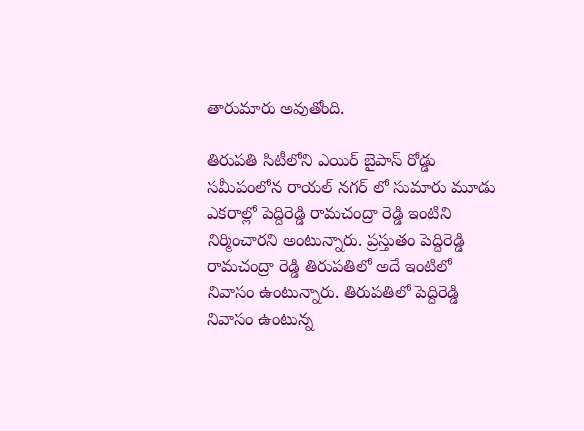తారుమారు అవుతోంది.

తిరుపతి సిటీలోని ఎయిర్ బైపాస్ రోడ్డు సమీపంలోన రాయల్ నగర్ లో సుమారు మూడు ఎకరాల్లో పెద్దిరెడ్డి రామచంద్రా రెడ్డి ఇంటిని నిర్మించారని అంటున్నారు. ప్రస్తుతం పెద్దిరెడ్డి రామచంద్రా రెడ్డి తిరుపతిలో అదే ఇంటిలో నివాసం ఉంటున్నారు. తిరుపతిలో పెద్దిరెడ్డి నివాసం ఉంటున్న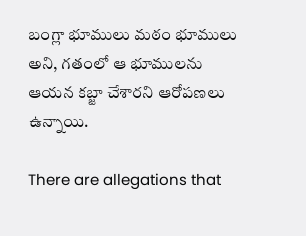బంగ్లా భూములు మఠం భూములు అని, గతంలో ఆ భూములను ఆయన కబ్జా చేశారని ఆరోపణలు ఉన్నాయి.

There are allegations that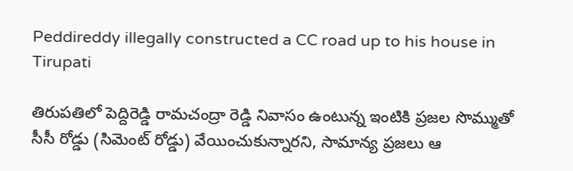Peddireddy illegally constructed a CC road up to his house in Tirupati

తిరుపతిలో పెద్దిరెడ్డి రామచంద్రా రెడ్డి నివాసం ఉంటున్న ఇంటికి ప్రజల సొమ్ముతో సీసీ రోడ్డు (సిమెంట్ రోడ్డు) వేయించుకున్నారని, సామాన్య ప్రజలు ఆ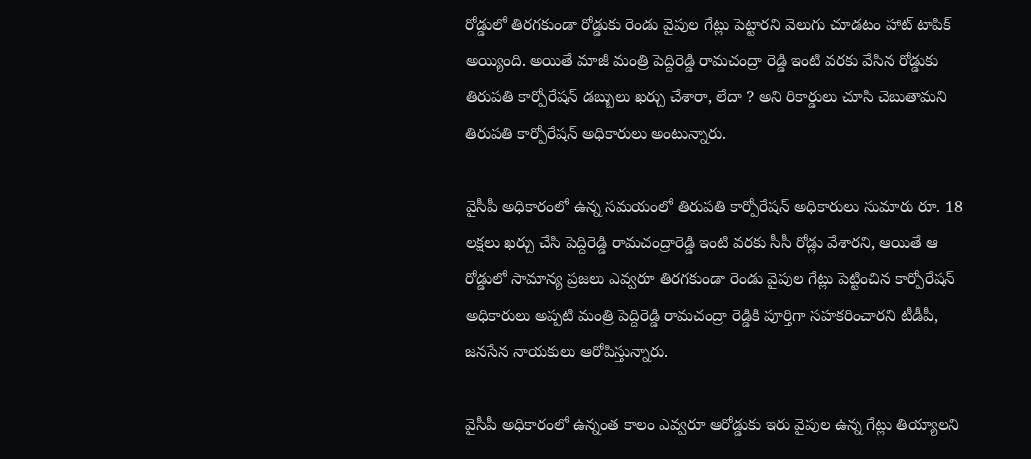రోడ్డులో తిరగకుండా రోడ్డుకు రెండు వైపుల గేట్లు పెట్టారని వెలుగు చూడటం హాట్ టాపిక్ అయ్యింది. అయితే మాజీ మంత్రి పెద్దిరెడ్డి రామచంద్రా రెడ్డి ఇంటి వరకు వేసిన రోడ్డుకు తిరుపతి కార్పోరేషన్ డబ్బులు ఖర్చు చేశారా, లేదా ? అని రికార్డులు చూసి చెబుతామని తిరుపతి కార్పోరేషన్ అధికారులు అంటున్నారు.

వైసీపీ అధికారంలో ఉన్న సమయంలో తిరుపతి కార్పోరేషన్ అధికారులు సుమారు రూ. 18 లక్షలు ఖర్చు చేసి పెద్దిరెడ్డి రామచంద్రారెడ్డి ఇంటి వరకు సీసీ రోడ్లు వేశారని, ఆయితే ఆ రోడ్డులో సామాన్య ప్రజలు ఎవ్వరూ తిరగకుండా రెండు వైపుల గేట్లు పెట్టించిన కార్పోరేషన్ అధికారులు అప్పటి మంత్రి పెద్దిరెడ్డి రామచంద్రా రెడ్డికి పూర్తిగా సహకరించారని టీడీపీ, జనసేన నాయకులు ఆరోపిస్తున్నారు.

వైసీపీ అధికారంలో ఉన్నంత కాలం ఎవ్వరూ ఆరోడ్డుకు ఇరు వైపుల ఉన్న గేట్లు తియ్యాలని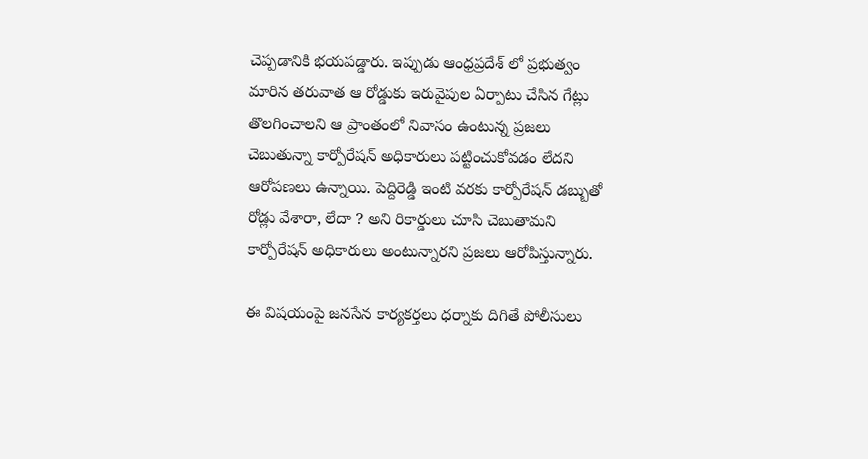చెప్పడానికి భయపడ్డారు. ఇప్పుడు ఆంధ్రప్రదేశ్ లో ప్రభుత్వం మారిన తరువాత ఆ రోడ్డుకు ఇరువైపుల ఏర్పాటు చేసిన గేట్లు తొలగించాలని ఆ ప్రాంతంలో నివాసం ఉంటున్న ప్రజలు చెబుతున్నా కార్పోరేషన్ అధికారులు పట్టించుకోవడం లేదని ఆరోపణలు ఉన్నాయి. పెద్దిరెడ్డి ఇంటి వరకు కార్పోరేషన్ డబ్బుతో రోడ్లు వేశారా, లేదా ? అని రికార్డులు చూసి చెబుతామని కార్పోరేషన్ అధికారులు అంటున్నారని ప్రజలు ఆరోపిస్తున్నారు.

ఈ విషయంపై జనసేన కార్యకర్తలు ధర్నాకు దిగితే పోలీసులు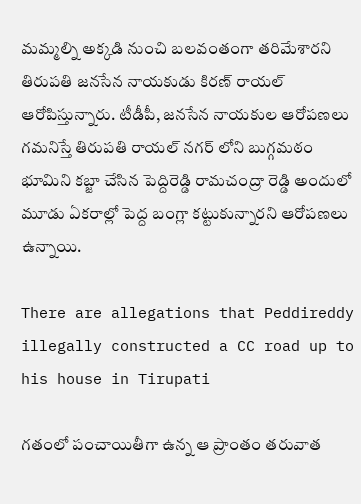మమ్మల్ని అక్కడి నుంచి బలవంతంగా తరిమేశారని తిరుపతి జనసేన నాయకుడు కిరణ్ రాయల్ ఆరోపిస్తున్నారు. టీడీపీ, జనసేన నాయకుల ఆరోపణలు గమనిస్తే తిరుపతి రాయల్ నగర్ లోని బుగ్గమఠం భూమిని కబ్జా చేసిన పెద్దిరెడ్డి రామచంద్రా రెడ్డి అందులో మూడు ఏకరాల్లో పెద్ద బంగ్లా కట్టుకున్నారని ఆరోపణలు ఉన్నాయి.

There are allegations that Peddireddy illegally constructed a CC road up to his house in Tirupati

గతంలో పంచాయితీగా ఉన్న ఆ ప్రాంతం తరువాత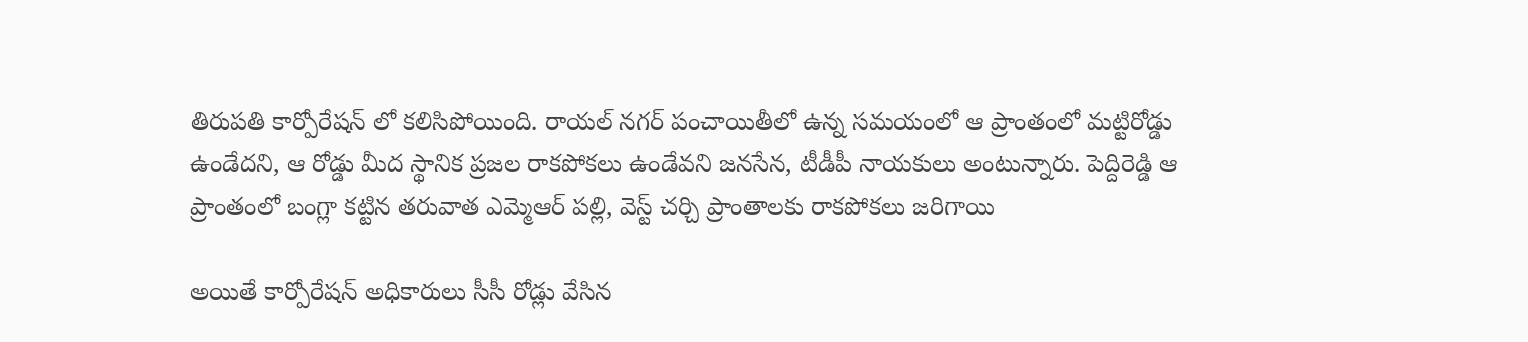తిరుపతి కార్పోరేషన్ లో కలిసిపోయింది. రాయల్ నగర్ పంచాయితీలో ఉన్న సమయంలో ఆ ప్రాంతంలో మట్టిరోడ్డు ఉండేదని, ఆ రోడ్డు మీద స్థానిక ప్రజల రాకపోకలు ఉండేవని జనసేన, టీడీపీ నాయకులు అంటున్నారు. పెద్దిరెడ్డి ఆ ప్రాంతంలో బంగ్లా కట్టిన తరువాత ఎమ్మెఆర్ పల్లి, వెస్ట్ చర్చి ప్రాంతాలకు రాకపోకలు జరిగాయి

అయితే కార్పోరేషన్ అధికారులు సీసీ రోడ్లు వేసిన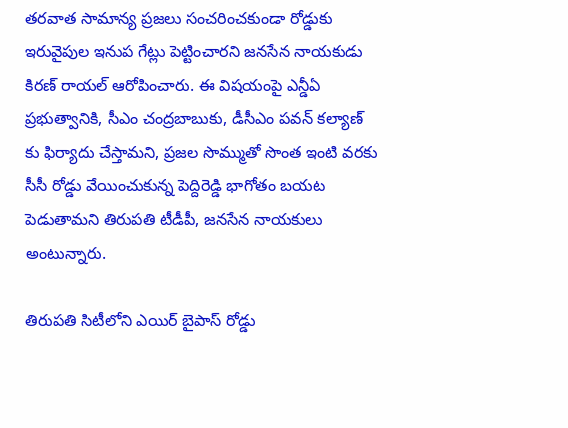తరవాత సామాన్య ప్రజలు సంచరించకుండా రోడ్డుకు ఇరువైపుల ఇనుప గేట్లు పెట్టించారని జనసేన నాయకుడు కిరణ్ రాయల్ ఆరోపించారు. ఈ విషయంపై ఎన్డీఏ ప్రభుత్వానికి, సీఎం చంద్రబాబుకు, డీసీఎం పవన్ కల్యాణ్ కు ఫిర్యాదు చేస్తామని, ప్రజల సొమ్ముతో సొంత ఇంటి వరకు సీసీ రోడ్డు వేయించుకున్న పెద్దిరెడ్డి భాగోతం బయట పెడుతామని తిరుపతి టీడీపీ, జనసేన నాయకులు అంటున్నారు.

తిరుపతి సిటీలోని ఎయిర్ బైపాస్ రోడ్డు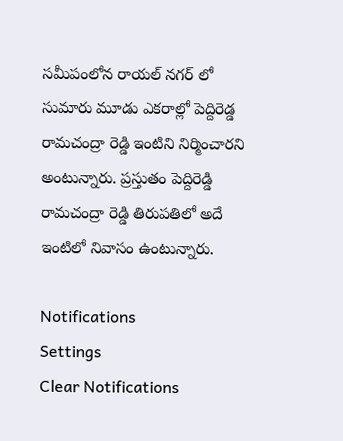సమీపంలోన రాయల్ నగర్ లో సుమారు మూడు ఎకరాల్లో పెద్దిరెడ్డ రామచంద్రా రెడ్డి ఇంటిని నిర్మించారని అంటున్నారు. ప్రస్తుతం పెద్దిరెడ్డి రామచంద్రా రెడ్డి తిరుపతిలో అదే ఇంటిలో నివాసం ఉంటున్నారు.

Notifications
Settings
Clear Notifications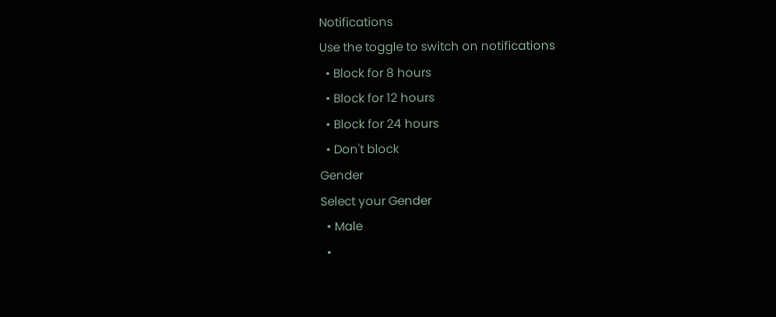Notifications
Use the toggle to switch on notifications
  • Block for 8 hours
  • Block for 12 hours
  • Block for 24 hours
  • Don't block
Gender
Select your Gender
  • Male
  •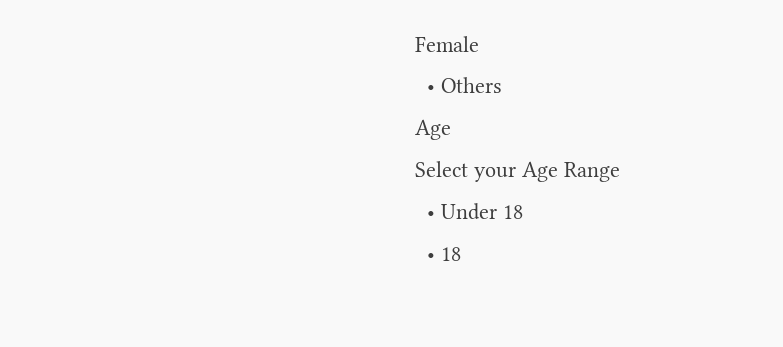Female
  • Others
Age
Select your Age Range
  • Under 18
  • 18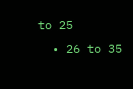to 25
  • 26 to 35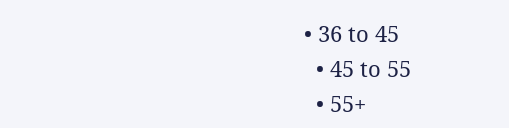• 36 to 45
  • 45 to 55
  • 55+